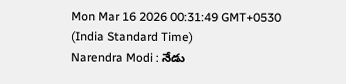Mon Mar 16 2026 00:31:49 GMT+0530 (India Standard Time)
Narendra Modi : నేడు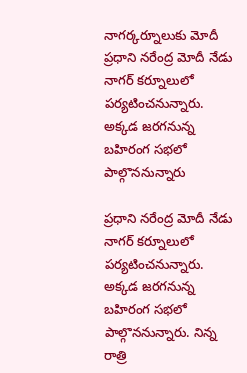నాగర్కర్నూలుకు మోదీ
ప్రధాని నరేంద్ర మోదీ నేడు నాగర్ కర్నూలులో పర్యటించనున్నారు. అక్కడ జరగనున్న బహిరంగ సభలో పాల్గొననున్నారు

ప్రధాని నరేంద్ర మోదీ నేడు నాగర్ కర్నూలులో పర్యటించనున్నారు. అక్కడ జరగనున్న బహిరంగ సభలో పాల్గొననున్నారు. నిన్న రాత్రి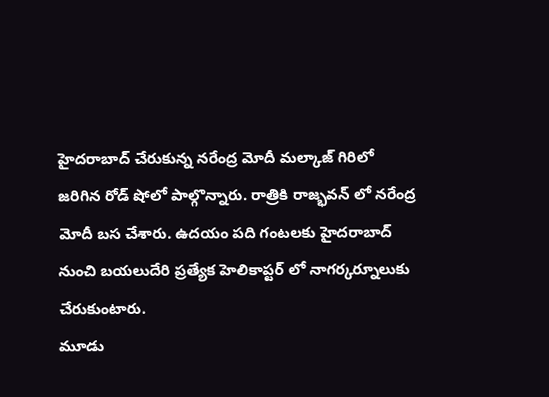హైదరాబాద్ చేరుకున్న నరేంద్ర మోదీ మల్కాజ్ గిరిలో జరిగిన రోడ్ షోలో పాల్గొన్నారు. రాత్రికి రాజ్భవన్ లో నరేంద్ర మోదీ బస చేశారు. ఉదయం పది గంటలకు హైదరాబాద్ నుంచి బయలుదేరి ప్రత్యేక హెలికాప్టర్ లో నాగర్కర్నూలుకు చేరుకుంటారు.
మూడు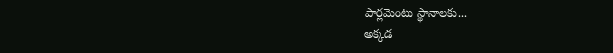పార్లమెంటు స్థానాలకు...
అక్కడ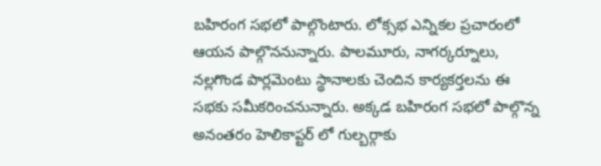బహిరంగ సభలో పాల్గొంటారు. లోక్సభ ఎన్నికల ప్రచారంలో ఆయన పాల్గొననున్నారు. పాలమూరు, నాగర్కర్నూలు, నల్లగొండ పార్లమెంటు స్థానాలకు చెందిన కార్యకర్తలను ఈ సభకు సమీకరించనున్నారు. అక్కడ బహిరంగ సభలో పాల్గొన్న అనంతరం హెలికాప్టర్ లో గుల్బర్గాకు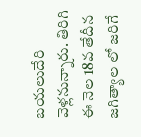బయలుదేరి వెళ్లనున్నారు. తిరిగి ఈ నెల 18వ తేదీన జగిత్యాల లో జరిగే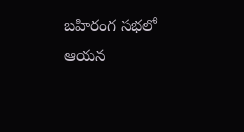బహిరంగ సభలో ఆయన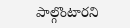పాల్గొంటారని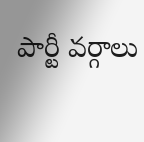పార్టీ వర్గాలు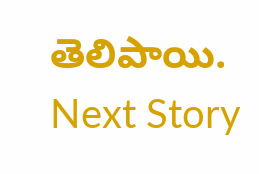తెలిపాయి.
Next Story